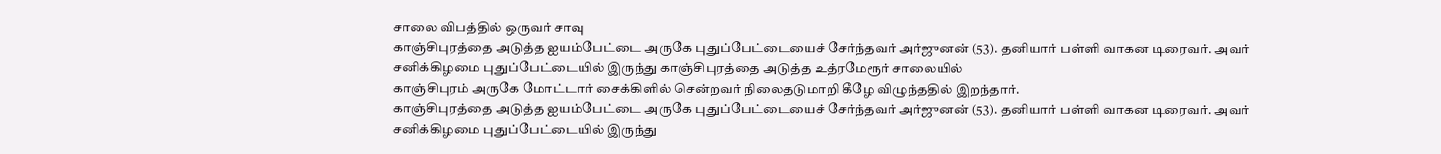சாலை விபத்தில் ஒருவர் சாவு
காஞ்சிபுரத்தை அடுத்த ஐயம்பேட்டை அருகே புதுப்பேட்டையைச் சேர்ந்தவர் அர்ஜுனன் (53). தனியார் பள்ளி வாகன டிரைவர். அவர் சனிக்கிழமை புதுப்பேட்டையில் இருந்து காஞ்சிபுரத்தை அடுத்த உத்ரமேரூர் சாலையில்
காஞ்சிபுரம் அருகே மோட்டார் சைக்கிளில் சென்றவர் நிலைதடுமாறி கீழே விழுந்ததில் இறந்தார்.
காஞ்சிபுரத்தை அடுத்த ஐயம்பேட்டை அருகே புதுப்பேட்டையைச் சேர்ந்தவர் அர்ஜுனன் (53). தனியார் பள்ளி வாகன டிரைவர். அவர் சனிக்கிழமை புதுப்பேட்டையில் இருந்து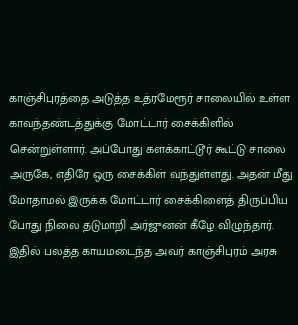காஞ்சிபுரத்தை அடுத்த உத்ரமேரூர் சாலையில் உள்ள காவந்தண்டத்துக்கு மோட்டார் சைக்கிளில் சென்றுள்ளார். அப்போது களக்காட்டூர் கூட்டு சாலை அருகே, எதிரே ஒரு சைக்கிள் வந்துள்ளது. அதன் மீது மோதாமல் இருக்க மோட்டார் சைக்கிளைத் திருப்பிய போது நிலை தடுமாறி அர்ஜுனன் கீழே விழுந்தார். இதில் பலத்த காயமடைந்த அவர் காஞ்சிபுரம் அரசு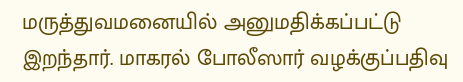மருத்துவமனையில் அனுமதிக்கப்பட்டு இறந்தார். மாகரல் போலீஸார் வழக்குப்பதிவு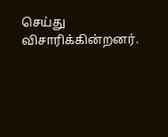செய்து விசாரிக்கின்றனர்.